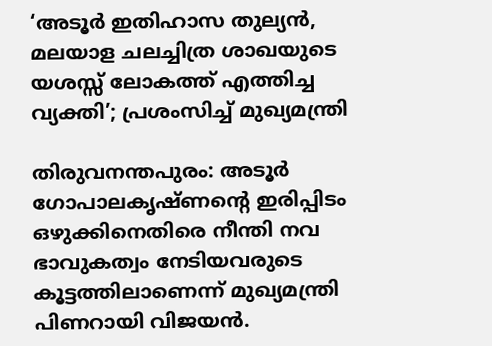‘അടൂര്‍ ഇതിഹാസ തുല്യന്‍, മലയാള ചലച്ചിത്ര ശാഖയുടെ യശസ്സ് ലോകത്ത് എത്തിച്ച വ്യക്തി’; പ്രശംസിച്ച് മുഖ്യമന്ത്രി

തിരുവനന്തപുരം: അടൂര്‍ ഗോപാലകൃഷ്ണന്റെ ഇരിപ്പിടം ഒഴുക്കിനെതിരെ നീന്തി നവ ഭാവുകത്വം നേടിയവരുടെ കൂട്ടത്തിലാണെന്ന് മുഖ്യമന്ത്രി പിണറായി വിജയന്‍.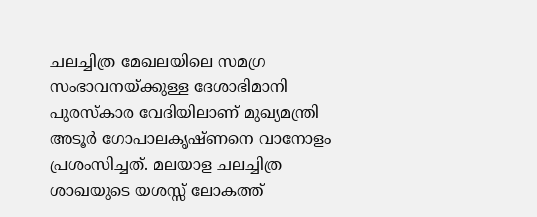ചലച്ചിത്ര മേഖലയിലെ സമഗ്ര സംഭാവനയ്ക്കുള്ള ദേശാഭിമാനി പുരസ്‌കാര വേദിയിലാണ് മുഖ്യമന്ത്രി അടൂര്‍ ഗോപാലകൃഷ്ണനെ വാനോളം പ്രശംസിച്ചത്. മലയാള ചലച്ചിത്ര ശാഖയുടെ യശസ്സ് ലോകത്ത്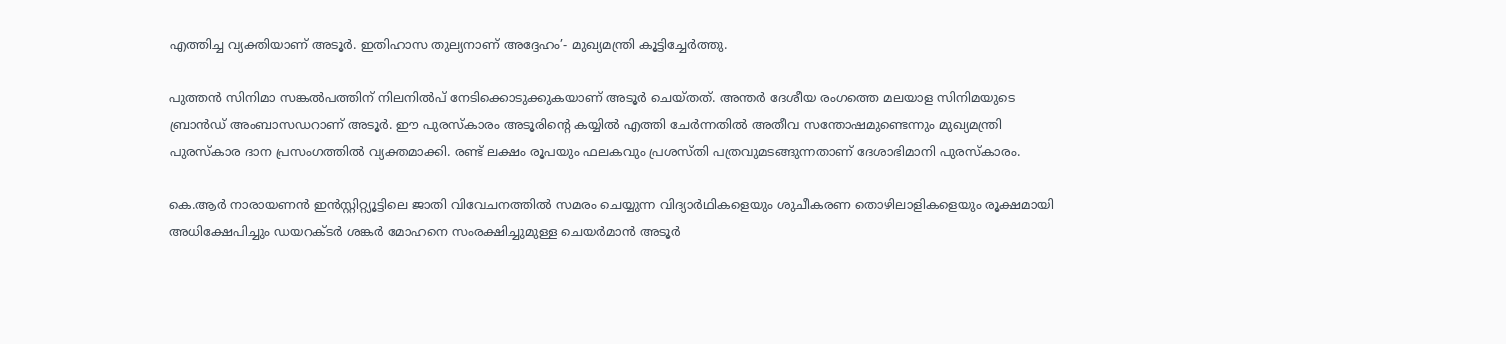എത്തിച്ച വ്യക്തിയാണ് അടൂര്‍. ഇതിഹാസ തുല്യനാണ് അദ്ദേഹം’- മുഖ്യമന്ത്രി കൂട്ടിച്ചേര്‍ത്തു.

പുത്തന്‍ സിനിമാ സങ്കല്‍പത്തിന് നിലനില്‍പ് നേടിക്കൊടുക്കുകയാണ് അടൂര്‍ ചെയ്തത്. അന്തര്‍ ദേശീയ രംഗത്തെ മലയാള സിനിമയുടെ ബ്രാന്‍ഡ് അംബാസഡറാണ് അടൂര്‍. ഈ പുരസ്‌കാരം അടൂരിന്റെ കയ്യില്‍ എത്തി ചേര്‍ന്നതില്‍ അതീവ സന്തോഷമുണ്ടെന്നും മുഖ്യമന്ത്രി പുരസ്‌കാര ദാന പ്രസംഗത്തില്‍ വ്യക്തമാക്കി. രണ്ട് ലക്ഷം രൂപയും ഫലകവും പ്രശസ്തി പത്രവുമടങ്ങുന്നതാണ് ദേശാഭിമാനി പുരസ്‌കാരം.

കെ.ആര്‍ നാരായണന്‍ ഇന്‍സ്റ്റിറ്റ്യൂട്ടിലെ ജാതി വിവേചനത്തില്‍ സമരം ചെയ്യുന്ന വിദ്യാര്‍ഥികളെയും ശുചീകരണ തൊഴിലാളികളെയും രൂക്ഷമായി അധിക്ഷേപിച്ചും ഡയറക്ടര്‍ ശങ്കര്‍ മോഹനെ സംരക്ഷിച്ചുമുള്ള ചെയര്‍മാന്‍ അടൂര്‍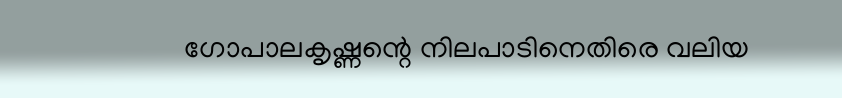ഗോപാലകൃഷ്ണന്റെ നിലപാടിനെതിരെ വലിയ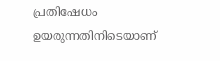പ്രതിഷേധം ഉയരുന്നതിനിടെയാണ്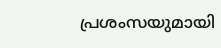പ്രശംസയുമായി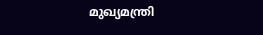മുഖ്യമന്ത്രി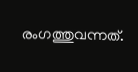രംഗത്തുവന്നത്.